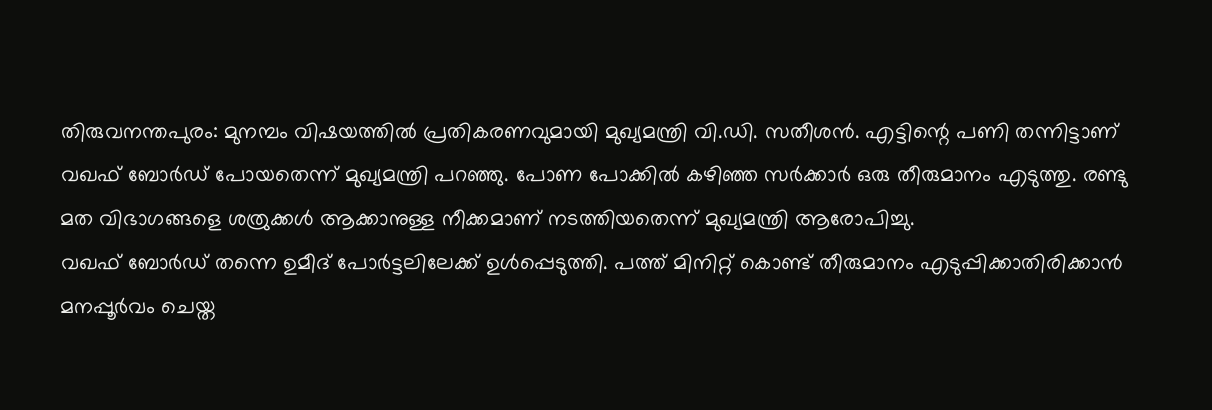തിരുവനന്തപുരം: മുനമ്പം വിഷയത്തിൽ പ്രതികരണവുമായി മുഖ്യമന്ത്രി വി.ഡി. സതീശൻ. എട്ടിന്റെ പണി തന്നിട്ടാണ് വഖഫ് ബോർഡ് പോയതെന്ന് മുഖ്യമന്ത്രി പറഞ്ഞു. പോണ പോക്കിൽ കഴിഞ്ഞ സർക്കാർ ഒരു തീരുമാനം എടുത്തു. രണ്ടു മത വിഭാഗങ്ങളെ ശത്രുക്കൾ ആക്കാനുള്ള നീക്കമാണ് നടത്തിയതെന്ന് മുഖ്യമന്ത്രി ആരോപിച്ചു.
വഖഫ് ബോർഡ് തന്നെ ഉമീദ് പോർട്ടലിലേക്ക് ഉൾപ്പെടുത്തി. പത്ത് മിനിറ്റ് കൊണ്ട് തീരുമാനം എടുപ്പിക്കാതിരിക്കാൻ മനപ്പൂർവം ചെയ്ത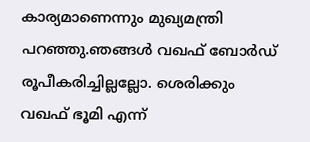കാര്യമാണെന്നും മുഖ്യമന്ത്രി പറഞ്ഞു.ഞങ്ങൾ വഖഫ് ബോർഡ് രൂപീകരിച്ചില്ലല്ലോ. ശെരിക്കും വഖഫ് ഭൂമി എന്ന്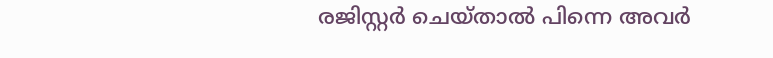രജിസ്റ്റർ ചെയ്താൽ പിന്നെ അവർ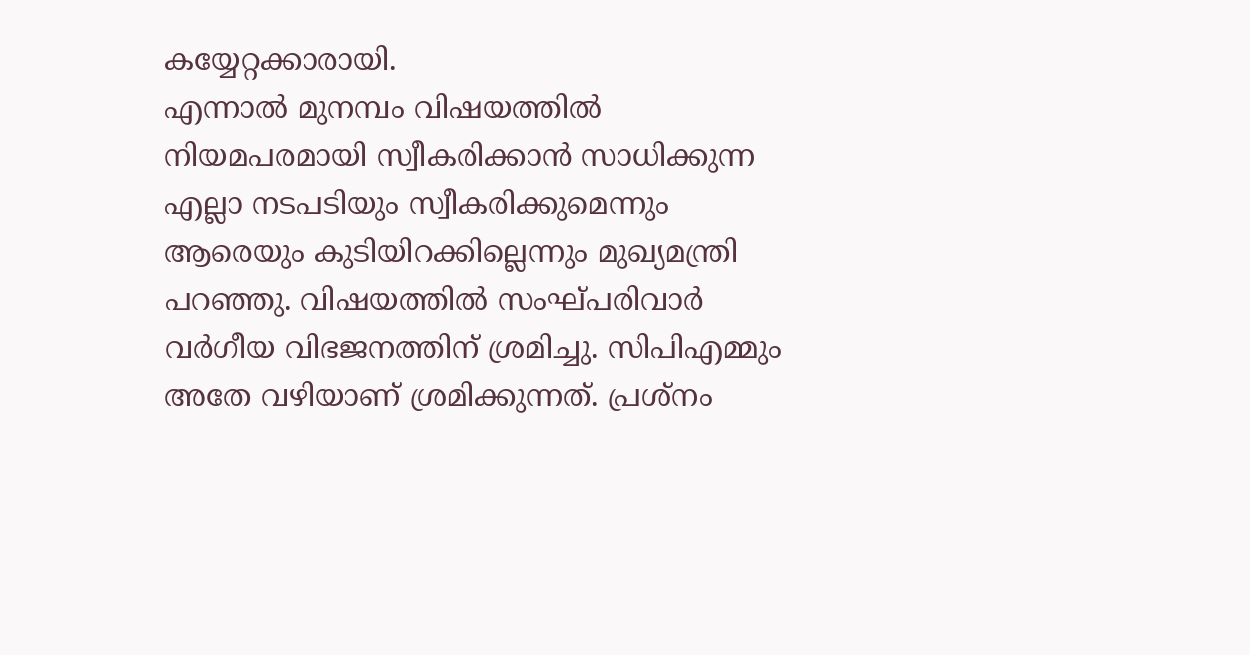കയ്യേറ്റക്കാരായി.
എന്നാൽ മുനമ്പം വിഷയത്തിൽ നിയമപരമായി സ്വീകരിക്കാൻ സാധിക്കുന്ന എല്ലാ നടപടിയും സ്വീകരിക്കുമെന്നും ആരെയും കുടിയിറക്കില്ലെന്നും മുഖ്യമന്ത്രി പറഞ്ഞു. വിഷയത്തിൽ സംഘ്പരിവാർ വർഗീയ വിഭജനത്തിന് ശ്രമിച്ചു. സിപിഎമ്മും അതേ വഴിയാണ് ശ്രമിക്കുന്നത്. പ്രശ്നം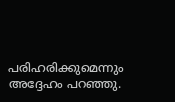പരിഹരിക്കുമെന്നും അദ്ദേഹം പറഞ്ഞു.